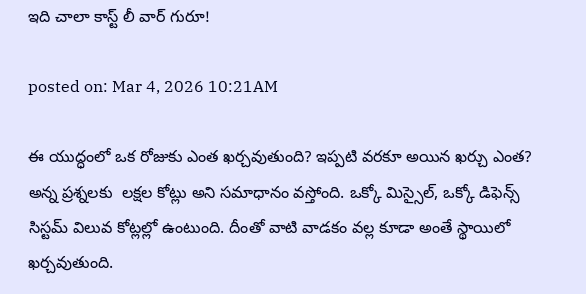ఇది చాలా కాస్ట్ లీ వార్ గురూ!

posted on: Mar 4, 2026 10:21AM

ఈ యుద్ధంలో ఒక రోజుకు ఎంత ఖ‌ర్చ‌వుతుంది? ఇప్ప‌టి వ‌ర‌కూ అయిన ఖ‌ర్చు ఎంత? అన్న ప్రశ్నలకు  ల‌క్ష‌ల కోట్లు అని సమాధానం వస్తోంది. ఒక్కో మిస్సైల్, ఒక్కో డిఫెన్స్ సిస్ట‌మ్ విలువ కోట్ల‌ల్లో ఉంటుంది. దీంతో వాటి వాడ‌కం వల్ల కూడా అంతే స్థాయిలో ఖ‌ర్చ‌వుతుంది.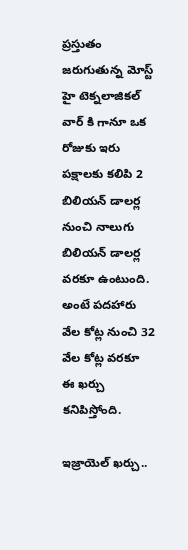ప్ర‌స్తుతం జ‌రుగుతున్న మోస్ట్ హై టెక్న‌లాజిక‌ల్ వార్ కి గానూ ఒక రోజుకు ఇరు ప‌క్షాల‌కు క‌లిపి 2 బిలియ‌న్ డాల‌ర్ల నుంచి నాలుగు బిలియ‌న్ డాల‌ర్ల వ‌ర‌కూ ఉంటుంది. అంటే ప‌ద‌హారు వేల కోట్ల నుంచి 32 వేల కోట్ల వ‌ర‌కూ ఈ ఖ‌ర్చు క‌నిపిస్తోంది.

ఇజ్రాయెల్ ఖ‌ర్చు..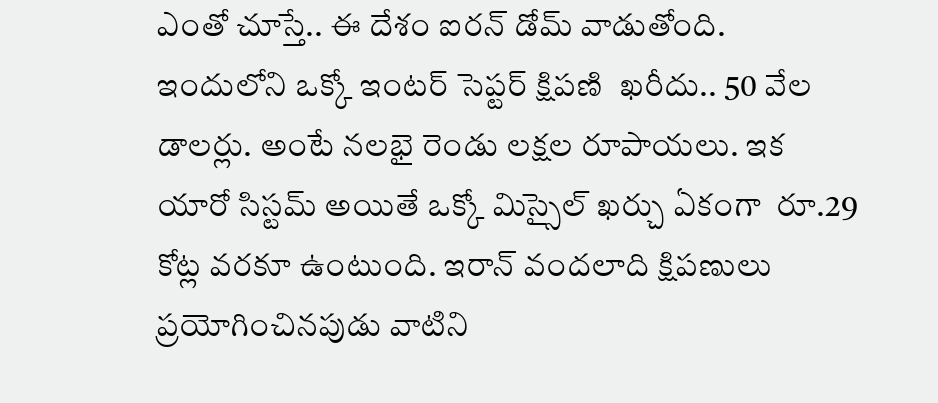ఎంతో చూస్తే.. ఈ దేశం ఐర‌న్ డోమ్ వాడుతోంది. ఇందులోని ఒక్కో ఇంట‌ర్ సెప్ట‌ర్ క్షిప‌ణి  ఖ‌రీదు.. 50 వేల డాల‌ర్లు. అంటే న‌ల‌భై రెండు ల‌క్ష‌ల రూపాయ‌లు. ఇక యారో సిస్ట‌మ్ అయితే ఒక్కో మిస్సైల్ ఖ‌ర్చు ఏకంగా  రూ.29 కోట్ల వ‌ర‌కూ ఉంటుంది. ఇరాన్ వంద‌లాది క్షిప‌ణులు ప్ర‌యోగించిన‌పుడు వాటిని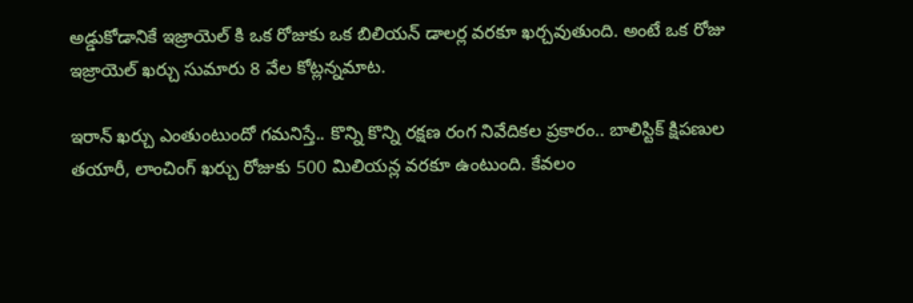అడ్డుకోడానికే ఇజ్రాయెల్ కి ఒక రోజుకు ఒక బిలియ‌న్ డాల‌ర్ల‌ వ‌ర‌కూ ఖ‌ర్చ‌వుతుంది. అంటే ఒక రోజు ఇజ్రాయెల్ ఖ‌ర్చు సుమారు 8 వేల కోట్ల‌న్న‌మాట‌.

ఇరాన్ ఖ‌ర్చు ఎంతుంటుందో గ‌మ‌నిస్తే.. కొన్ని కొన్ని ర‌క్ష‌ణ రంగ నివేదిక‌ల ప్ర‌కారం.. బాలిస్టిక్ క్షిప‌ణుల  త‌యారీ, లాంచింగ్ ఖ‌ర్చు రోజుకు 500 మిలియ‌న్ల వ‌ర‌కూ ఉంటుంది. కేవ‌లం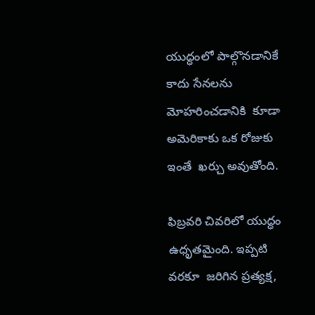యుద్ధంలో పాల్గొన‌డానికే  కాదు సేన‌ల‌ను మోహ‌రించ‌డానికి  కూడా అమెరికాకు ఒక రోజుకు ఇంతే  ఖ‌ర్చు అవుతోంది.

ఫిబ్ర‌వ‌రి చివ‌రిలో యుద్ధం ఉధృత‌మైంది. ఇప్ప‌టి వ‌ర‌కూ  జ‌రిగిన ప్ర‌త్య‌క్ష,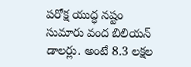ప‌రోక్ష యుద్ధ న‌ష్టం  సుమారు వంద బిలియ‌న్ డాలర్లు. అంటే 8.3 ల‌క్ష‌ల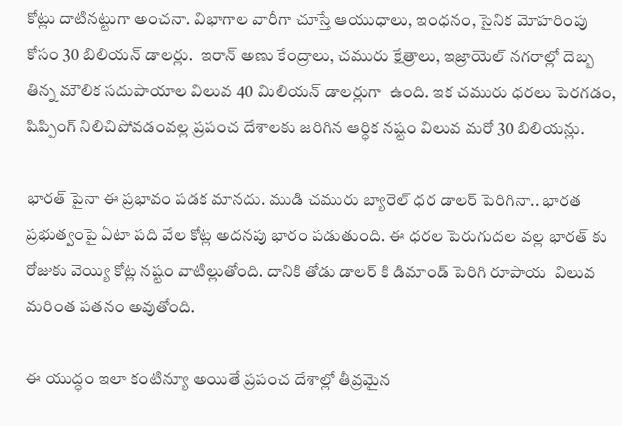కోట్లు దాటిన‌ట్టుగా అంచ‌నా. విభాగాల వారీగా చూస్తే ఆయుధాలు, ఇంధ‌నం, సైనిక మోహ‌రింపు కోసం 30 బిలియ‌న్ డాలర్లు.  ఇరాన్ అణు కేంద్రాలు, చ‌మురు క్షేత్రాలు, ఇజ్రాయెల్ న‌గ‌రాల్లో దెబ్బ తిన్న మౌలిక స‌దుపాయాల విలువ 40 మిలియ‌న్ డాల‌ర్లుగా  ఉంది. ఇక చ‌మురు ధ‌ర‌లు పెర‌గ‌డం, షిప్పింగ్ నిలిచిపోవ‌డంవ‌ల్ల ప్ర‌పంచ దేశాల‌కు జ‌రిగిన ఆర్ధిక న‌ష్టం విలువ మ‌రో 30 బిలియ‌న్లు.

భార‌త్ పైనా ఈ ప్ర‌భావం ప‌డ‌క మాన‌దు. ముడి చ‌మురు బ్యారెల్ ధ‌ర డాల‌ర్ పెరిగినా.. భార‌త ప్ర‌భుత్వంపై ఏటా ప‌ది వేల కోట్ల అద‌న‌పు భారం ప‌డుతుంది. ఈ ధ‌ర‌ల పెరుగుద‌ల వ‌ల్ల భార‌త్ కు రోజుకు వెయ్యి కోట్ల న‌ష్టం వాటిల్లుతోంది. దానికి తోడు డాల‌ర్ కి డిమాండ్ పెరిగి రూపాయ  విలువ మ‌రింత ప‌త‌నం అవుతోంది.

ఈ యుద్ధం ఇలా కంటిన్యూ అయితే ప్ర‌పంచ దేశాల్లో తీవ్ర‌మైన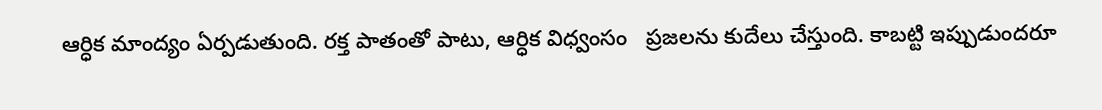ఆర్ధిక మాంద్యం ఏర్ప‌డుతుంది. ర‌క్త పాతంతో పాటు, ఆర్ధిక విధ్వంసం   ప్ర‌జ‌ల‌ను కుదేలు చేస్తుంది. కాబ‌ట్టి ఇప్పుడుంద‌రూ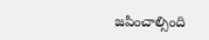జ‌పించాల్సింది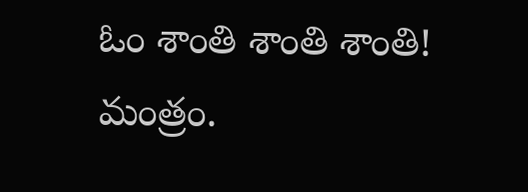ఓం శాంతి శాంతి శాంతి! మంత్రం.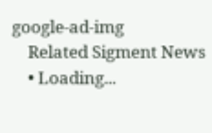google-ad-img
    Related Sigment News
    • Loading...